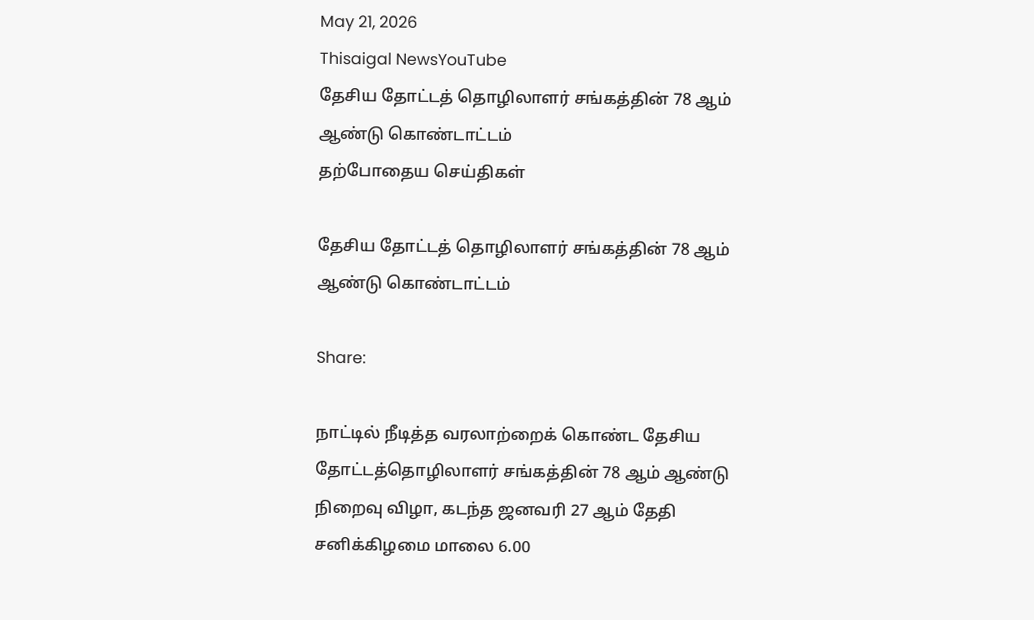May 21, 2026
Thisaigal NewsYouTube
தேசிய தோட்டத் தொழிலாளர் சங்கத்தின் 78 ஆம் ஆண்டு கொண்டாட்டம்
தற்போதைய செய்திகள்

தேசிய தோட்டத் தொழிலாளர் சங்கத்தின் 78 ஆம் ஆண்டு கொண்டாட்டம்

Share:

நாட்டில் நீடித்த வரலாற்றைக் கொண்ட தேசிய தோட்டத்தொழிலாளர் சங்கத்தின் 78 ஆம் ஆண்டு நிறைவு விழா, கடந்த ஜனவரி 27 ஆம் தேதி சனிக்கிழமை மாலை 6.00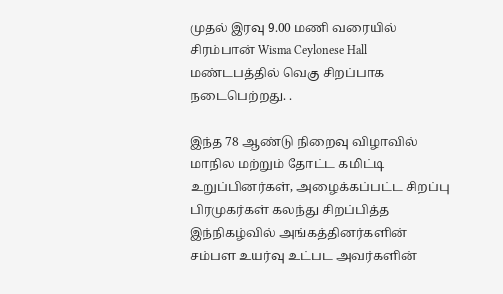முதல் இரவு 9.00 மணி வரையில் சிரம்பான் Wisma Ceylonese Hall மண்டபத்தில் வெகு சிறப்பாக நடைபெற்றது. .

இந்த 78 ஆண்டு நிறைவு விழாவில் மாநில மற்றும் தோட்ட கமிட்டி உறுப்பினர்கள், அழைக்கப்பட்ட சிறப்பு பிரமுகர்கள் கலந்து சிறப்பித்த இந்நிகழ்வில் அங்கத்தினர்களின் சம்பள உயர்வு உட்பட அவர்களின்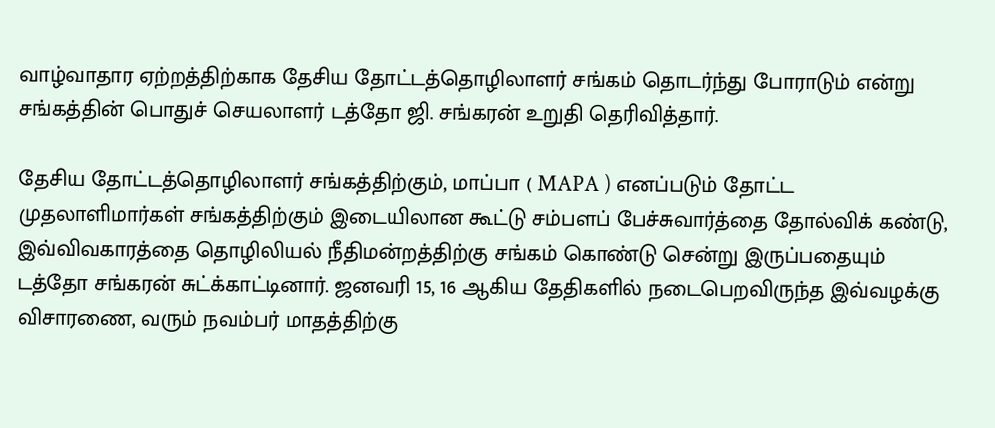வாழ்வாதார ஏற்றத்திற்காக தேசிய தோட்டத்தொழிலாளர் சங்கம் தொடர்ந்து போராடும் என்று சங்கத்தின் பொதுச் செயலாளர் டத்தோ ஜி. சங்கரன் உறுதி தெரிவித்தார்.

தேசிய தோட்டத்தொழிலாளர் சங்கத்திற்கும், மாப்பா ( MAPA ) எனப்படும் தோட்ட முதலாளிமார்கள் சங்கத்திற்கும் இடையிலான கூட்டு சம்பளப் பேச்சுவார்த்தை தோல்விக் கண்டு, இவ்விவகாரத்தை தொழிலியல் நீதிமன்றத்திற்கு சங்கம் கொண்டு சென்று இருப்பதையும் டத்தோ சங்கரன் சுட்க்காட்டினார். ஜனவரி 15, 16 ஆகிய தேதிகளில் நடைபெறவிருந்த இவ்வழக்கு விசாரணை, வரும் நவம்பர் மாதத்திற்கு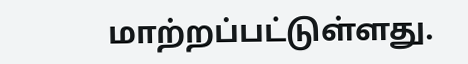மாற்றப்பட்டுள்ளது.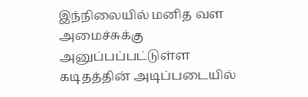இந்நிலையில் மனித வள அமைச்சுக்கு அனுப்பப்பட்டுள்ள கடிதத்தின் அடிப்படையில்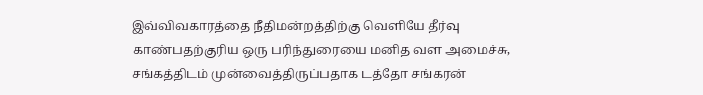இவ்விவகாரத்தை நீதிமன்றத்திற்கு வெளியே தீர்வு காண்பதற்குரிய ஒரு பரிந்துரையை மனித வள அமைச்சு, சங்கத்திடம் முன்வைத்திருப்பதாக டத்தோ சங்கரன்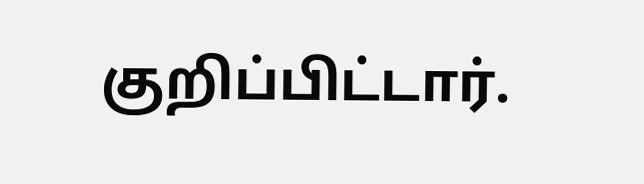குறிப்பிட்டார்.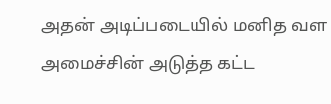அதன் அடிப்படையில் மனித வள அமைச்சின் அடுத்த கட்ட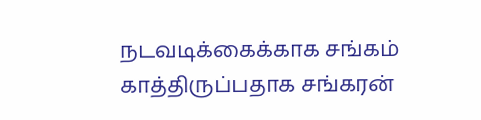நடவடிக்கைக்காக சங்கம் காத்திருப்பதாக சங்கரன்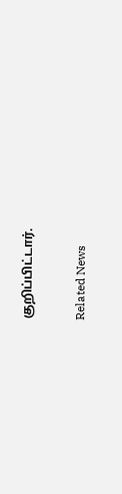குறிப்பிட்டார்.

Related News